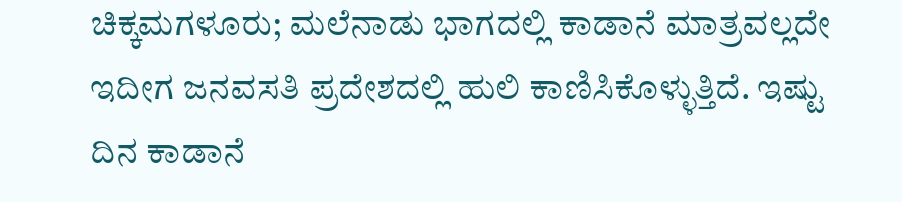ಚಿಕ್ಕಮಗಳೂರು; ಮಲೆನಾಡು ಭಾಗದಲ್ಲಿ ಕಾಡಾನೆ ಮಾತ್ರವಲ್ಲದೇ ಇದೀಗ ಜನವಸತಿ ಪ್ರದೇಶದಲ್ಲಿ ಹುಲಿ ಕಾಣಿಸಿಕೊಳ್ಳುತ್ತಿದೆ. ಇಷ್ಟು ದಿನ ಕಾಡಾನೆ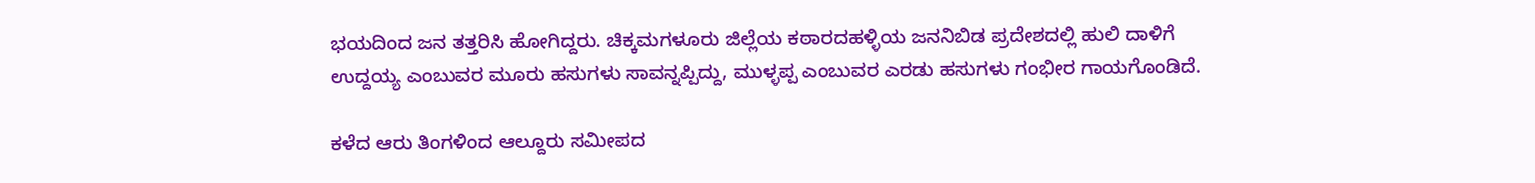ಭಯದಿಂದ ಜನ ತತ್ತರಿಸಿ ಹೋಗಿದ್ದರು. ಚಿಕ್ಕಮಗಳೂರು ಜಿಲ್ಲೆಯ ಕಠಾರದಹಳ್ಳಿಯ ಜನನಿಬಿಡ ಪ್ರದೇಶದಲ್ಲಿ ಹುಲಿ ದಾಳಿಗೆ ಉದ್ದಯ್ಯ ಎಂಬುವರ ಮೂರು ಹಸುಗಳು ಸಾವನ್ನಪ್ಪಿದ್ದು, ಮುಳ್ಳಪ್ಪ ಎಂಬುವರ ಎರಡು ಹಸುಗಳು ಗಂಭೀರ ಗಾಯಗೊಂಡಿದೆ.

ಕಳೆದ ಆರು ತಿಂಗಳಿಂದ ಆಲ್ದೂರು ಸಮೀಪದ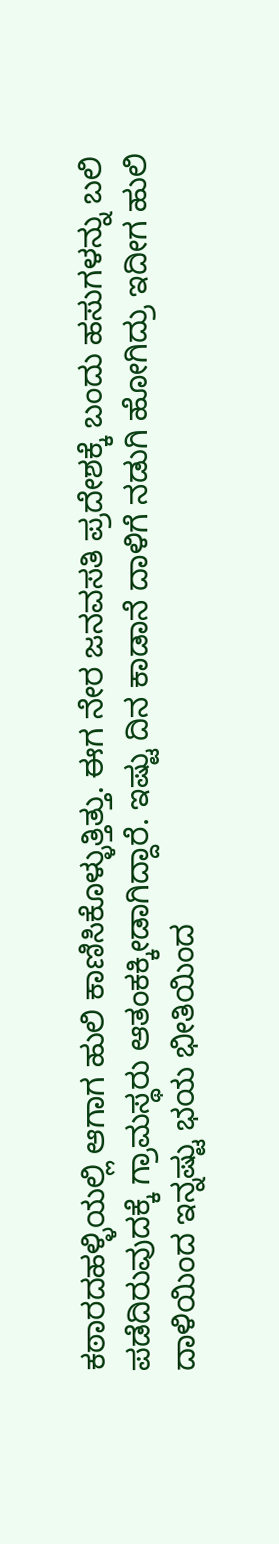ಕಠಾರದಹಳ್ಳಿಯಲ್ಲಿ ಆಗಾಗ ಹುಲಿ ಕಾಣಿಸಿಕೊಳ್ಳುತ್ತಿತ್ತು. ಈಗ ನೇರ ಜನವಸತಿ ಪ್ರದೇಶಕ್ಕೆ ಬಂದು ಹಸುಗಳನ್ನು ಬಲಿ ಪಡೆದಿರುವುದಕ್ಕೆ ಗ್ರಾಮಸ್ಥರು ಆತಂಕಕ್ಕೀಡಾಗಿದ್ದಾರೆ. ಇಷ್ಟು ದಿನ ಕಾಡಾನೆ ದಾಳಿಗೆ ನಡುಗಿ ಹೋಗಿದ್ರು ಇದೀಗ ಹುಲಿ ದಾಳಿಯಿಂದ ಇನ್ನಷ್ಟು ಭಯ ಭೀತಿಯಿಂದ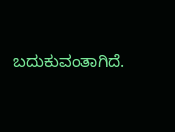ಬದುಕುವಂತಾಗಿದೆ.